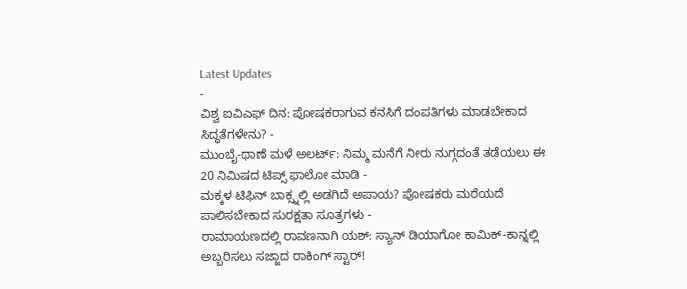Latest Updates
-
ವಿಶ್ವ ಐವಿಎಫ್ ದಿನ: ಪೋಷಕರಾಗುವ ಕನಸಿಗೆ ದಂಪತಿಗಳು ಮಾಡಬೇಕಾದ ಸಿದ್ಧತೆಗಳೇನು? -
ಮುಂಬೈ-ಥಾಣೆ ಮಳೆ ಅಲರ್ಟ್: ನಿಮ್ಮ ಮನೆಗೆ ನೀರು ನುಗ್ಗದಂತೆ ತಡೆಯಲು ಈ 20 ನಿಮಿಷದ ಟಿಪ್ಸ್ ಫಾಲೋ ಮಾಡಿ -
ಮಕ್ಕಳ ಟಿಫಿನ್ ಬಾಕ್ಸ್ನಲ್ಲಿ ಅಡಗಿದೆ ಅಪಾಯ? ಪೋಷಕರು ಮರೆಯದೆ ಪಾಲಿಸಬೇಕಾದ ಸುರಕ್ಷತಾ ಸೂತ್ರಗಳು -
ರಾಮಾಯಣದಲ್ಲಿ ರಾವಣನಾಗಿ ಯಶ್: ಸ್ಯಾನ್ ಡಿಯಾಗೋ ಕಾಮಿಕ್-ಕಾನ್ನಲ್ಲಿ ಅಬ್ಬರಿಸಲು ಸಜ್ಜಾದ ರಾಕಿಂಗ್ ಸ್ಟಾರ್!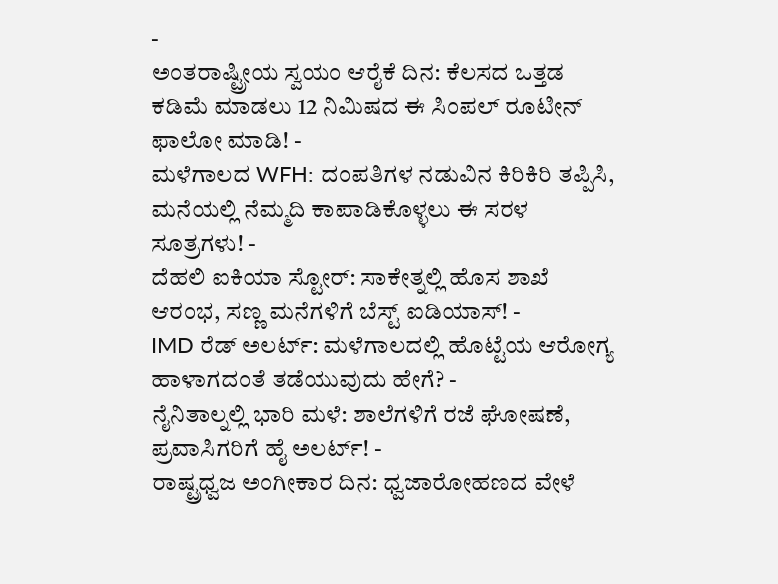-
ಅಂತರಾಷ್ಟ್ರೀಯ ಸ್ವಯಂ ಆರೈಕೆ ದಿನ: ಕೆಲಸದ ಒತ್ತಡ ಕಡಿಮೆ ಮಾಡಲು 12 ನಿಮಿಷದ ಈ ಸಿಂಪಲ್ ರೂಟೀನ್ ಫಾಲೋ ಮಾಡಿ! -
ಮಳೆಗಾಲದ WFH: ದಂಪತಿಗಳ ನಡುವಿನ ಕಿರಿಕಿರಿ ತಪ್ಪಿಸಿ, ಮನೆಯಲ್ಲಿ ನೆಮ್ಮದಿ ಕಾಪಾಡಿಕೊಳ್ಳಲು ಈ ಸರಳ ಸೂತ್ರಗಳು! -
ದೆಹಲಿ ಐಕಿಯಾ ಸ್ಟೋರ್: ಸಾಕೇತ್ನಲ್ಲಿ ಹೊಸ ಶಾಖೆ ಆರಂಭ, ಸಣ್ಣ ಮನೆಗಳಿಗೆ ಬೆಸ್ಟ್ ಐಡಿಯಾಸ್! -
IMD ರೆಡ್ ಅಲರ್ಟ್: ಮಳೆಗಾಲದಲ್ಲಿ ಹೊಟ್ಟೆಯ ಆರೋಗ್ಯ ಹಾಳಾಗದಂತೆ ತಡೆಯುವುದು ಹೇಗೆ? -
ನೈನಿತಾಲ್ನಲ್ಲಿ ಭಾರಿ ಮಳೆ: ಶಾಲೆಗಳಿಗೆ ರಜೆ ಘೋಷಣೆ, ಪ್ರವಾಸಿಗರಿಗೆ ಹೈ ಅಲರ್ಟ್! -
ರಾಷ್ಟ್ರಧ್ವಜ ಅಂಗೀಕಾರ ದಿನ: ಧ್ವಜಾರೋಹಣದ ವೇಳೆ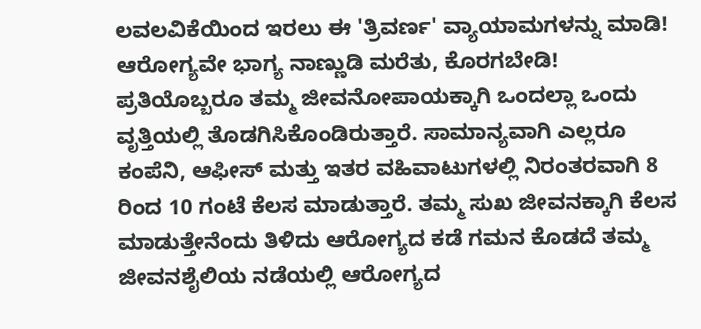ಲವಲವಿಕೆಯಿಂದ ಇರಲು ಈ 'ತ್ರಿವರ್ಣ' ವ್ಯಾಯಾಮಗಳನ್ನು ಮಾಡಿ!
ಆರೋಗ್ಯವೇ ಭಾಗ್ಯ ನಾಣ್ಣುಡಿ ಮರೆತು, ಕೊರಗಬೇಡಿ!
ಪ್ರತಿಯೊಬ್ಬರೂ ತಮ್ಮ ಜೀವನೋಪಾಯಕ್ಕಾಗಿ ಒಂದಲ್ಲಾ ಒಂದು ವೃತ್ತಿಯಲ್ಲಿ ತೊಡಗಿಸಿಕೊಂಡಿರುತ್ತಾರೆ. ಸಾಮಾನ್ಯವಾಗಿ ಎಲ್ಲರೂ ಕಂಪೆನಿ, ಆಫೀಸ್ ಮತ್ತು ಇತರ ವಹಿವಾಟುಗಳಲ್ಲಿ ನಿರಂತರವಾಗಿ 8 ರಿಂದ 10 ಗಂಟೆ ಕೆಲಸ ಮಾಡುತ್ತಾರೆ. ತಮ್ಮ ಸುಖ ಜೀವನಕ್ಕಾಗಿ ಕೆಲಸ ಮಾಡುತ್ತೇನೆಂದು ತಿಳಿದು ಆರೋಗ್ಯದ ಕಡೆ ಗಮನ ಕೊಡದೆ ತಮ್ಮ ಜೀವನಶೈಲಿಯ ನಡೆಯಲ್ಲಿ ಆರೋಗ್ಯದ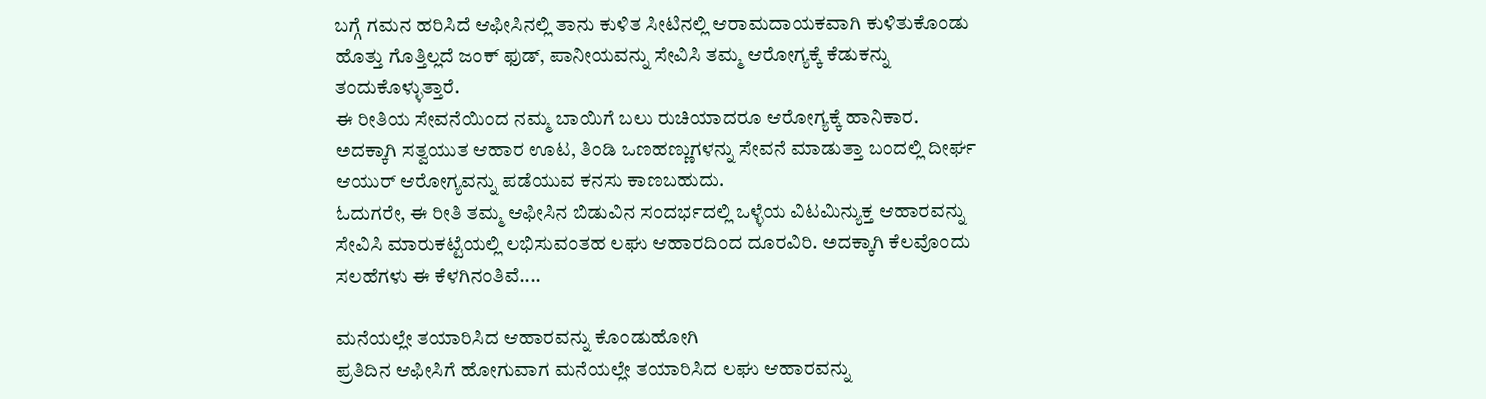ಬಗ್ಗೆ ಗಮನ ಹರಿಸಿದೆ ಆಫೀಸಿನಲ್ಲಿ ತಾನು ಕುಳಿತ ಸೀಟಿನಲ್ಲಿ ಆರಾಮದಾಯಕವಾಗಿ ಕುಳಿತುಕೊಂಡು ಹೊತ್ತು ಗೊತ್ತಿಲ್ಲದೆ ಜಂಕ್ ಫುಡ್, ಪಾನೀಯವನ್ನು ಸೇವಿಸಿ ತಮ್ಮ ಆರೋಗ್ಯಕ್ಕೆ ಕೆಡುಕನ್ನು ತಂದುಕೊಳ್ಳುತ್ತಾರೆ.
ಈ ರೀತಿಯ ಸೇವನೆಯಿಂದ ನಮ್ಮ ಬಾಯಿಗೆ ಬಲು ರುಚಿಯಾದರೂ ಆರೋಗ್ಯಕ್ಕೆ ಹಾನಿಕಾರ. ಅದಕ್ಕಾಗಿ ಸತ್ವಯುತ ಆಹಾರ ಊಟ, ತಿಂಡಿ ಒಣಹಣ್ಣುಗಳನ್ನು ಸೇವನೆ ಮಾಡುತ್ತಾ ಬಂದಲ್ಲಿ ದೀರ್ಘ ಆಯುರ್ ಆರೋಗ್ಯವನ್ನು ಪಡೆಯುವ ಕನಸು ಕಾಣಬಹುದು.
ಓದುಗರೇ, ಈ ರೀತಿ ತಮ್ಮ ಆಫೀಸಿನ ಬಿಡುವಿನ ಸಂದರ್ಭದಲ್ಲಿ ಒಳ್ಳೆಯ ವಿಟಮಿನ್ಯುಕ್ತ ಆಹಾರವನ್ನು ಸೇವಿಸಿ ಮಾರುಕಟ್ಟೆಯಲ್ಲಿ ಲಭಿಸುವಂತಹ ಲಘು ಆಹಾರದಿಂದ ದೂರವಿರಿ. ಅದಕ್ಕಾಗಿ ಕೆಲವೊಂದು ಸಲಹೆಗಳು ಈ ಕೆಳಗಿನಂತಿವೆ....

ಮನೆಯಲ್ಲೇ ತಯಾರಿಸಿದ ಆಹಾರವನ್ನು ಕೊಂಡುಹೋಗಿ
ಪ್ರತಿದಿನ ಆಫೀಸಿಗೆ ಹೋಗುವಾಗ ಮನೆಯಲ್ಲೇ ತಯಾರಿಸಿದ ಲಘು ಆಹಾರವನ್ನು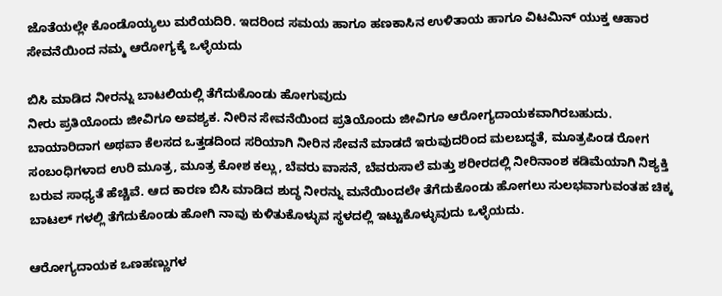ಜೊತೆಯಲ್ಲೇ ಕೊಂಡೊಯ್ಯಲು ಮರೆಯದಿರಿ. ಇದರಿಂದ ಸಮಯ ಹಾಗೂ ಹಣಕಾಸಿನ ಉಳಿತಾಯ ಹಾಗೂ ವಿಟಮಿನ್ ಯುಕ್ತ ಆಹಾರ ಸೇವನೆಯಿಂದ ನಮ್ಮ ಆರೋಗ್ಯಕ್ಕೆ ಒಳ್ಳೆಯದು

ಬಿಸಿ ಮಾಡಿದ ನೀರನ್ನು ಬಾಟಲಿಯಲ್ಲಿ ತೆಗೆದುಕೊಂಡು ಹೋಗುವುದು
ನೀರು ಪ್ರತಿಯೊಂದು ಜೀವಿಗೂ ಅವಶ್ಯಕ. ನೀರಿನ ಸೇವನೆಯಿಂದ ಪ್ರತಿಯೊಂದು ಜೀವಿಗೂ ಆರೋಗ್ಯದಾಯಕವಾಗಿರಬಹುದು. ಬಾಯಾರಿದಾಗ ಅಥವಾ ಕೆಲಸದ ಒತ್ತಡದಿಂದ ಸರಿಯಾಗಿ ನೀರಿನ ಸೇವನೆ ಮಾಡದೆ ಇರುವುದರಿಂದ ಮಲಬದ್ಧತೆ, ಮೂತ್ರಪಿಂಡ ರೋಗ ಸಂಬಂಧಿಗಳಾದ ಉರಿ ಮೂತ್ರ, ಮೂತ್ರ ಕೋಶ ಕಲ್ಲು, ಬೆವರು ವಾಸನೆ, ಬೆವರುಸಾಲೆ ಮತ್ತು ಶರೀರದಲ್ಲಿ ನೀರಿನಾಂಶ ಕಡಿಮೆಯಾಗಿ ನಿಶ್ಯಕ್ತಿ ಬರುವ ಸಾಧ್ಯತೆ ಹೆಚ್ಚಿವೆ. ಆದ ಕಾರಣ ಬಿಸಿ ಮಾಡಿದ ಶುದ್ಧ ನೀರನ್ನು ಮನೆಯಿಂದಲೇ ತೆಗೆದುಕೊಂಡು ಹೋಗಲು ಸುಲಭವಾಗುವಂತಹ ಚಿಕ್ಕ ಬಾಟಲ್ ಗಳಲ್ಲಿ ತೆಗೆದುಕೊಂಡು ಹೋಗಿ ನಾವು ಕುಳಿತುಕೊಳ್ಳುವ ಸ್ಥಳದಲ್ಲಿ ಇಟ್ಟುಕೊಳ್ಳುವುದು ಒಳ್ಳೆಯದು.

ಆರೋಗ್ಯದಾಯಕ ಒಣಹಣ್ಣುಗಳ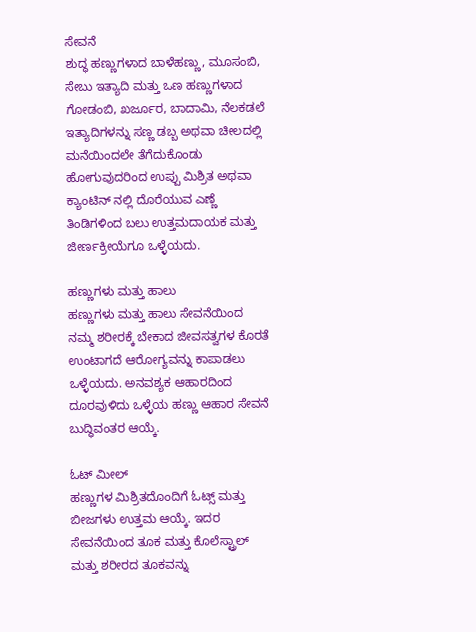ಸೇವನೆ
ಶುದ್ಧ ಹಣ್ಣುಗಳಾದ ಬಾಳೆಹಣ್ಣು, ಮೂಸಂಬಿ, ಸೇಬು ಇತ್ಯಾದಿ ಮತ್ತು ಒಣ ಹಣ್ಣುಗಳಾದ ಗೋಡಂಬಿ, ಖರ್ಜೂರ, ಬಾದಾಮಿ, ನೆಲಕಡಲೆ ಇತ್ಯಾದಿಗಳನ್ನು ಸಣ್ಣ ಡಬ್ಬ ಅಥವಾ ಚೀಲದಲ್ಲಿ ಮನೆಯಿಂದಲೇ ತೆಗೆದುಕೊಂಡು ಹೋಗುವುದರಿಂದ ಉಪ್ಪು ಮಿಶ್ರಿತ ಅಥವಾ ಕ್ಯಾಂಟಿನ್ ನಲ್ಲಿ ದೊರೆಯುವ ಎಣ್ಣೆ ತಿಂಡಿಗಳಿಂದ ಬಲು ಉತ್ತಮದಾಯಕ ಮತ್ತು ಜೀರ್ಣಕ್ರೀಯೆಗೂ ಒಳ್ಳೆಯದು.

ಹಣ್ಣುಗಳು ಮತ್ತು ಹಾಲು
ಹಣ್ಣುಗಳು ಮತ್ತು ಹಾಲು ಸೇವನೆಯಿಂದ ನಮ್ಮ ಶರೀರಕ್ಕೆ ಬೇಕಾದ ಜೀವಸತ್ವಗಳ ಕೊರತೆ ಉಂಟಾಗದೆ ಆರೋಗ್ಯವನ್ನು ಕಾಪಾಡಲು ಒಳ್ಳೆಯದು. ಅನವಶ್ಯಕ ಆಹಾರದಿಂದ ದೂರವುಳಿದು ಒಳ್ಳೆಯ ಹಣ್ಣು ಆಹಾರ ಸೇವನೆ ಬುದ್ಧಿವಂತರ ಆಯ್ಕೆ.

ಓಟ್ ಮೀಲ್
ಹಣ್ಣುಗಳ ಮಿಶ್ರಿತದೊಂದಿಗೆ ಓಟ್ಸ್ ಮತ್ತು ಬೀಜಗಳು ಉತ್ತಮ ಆಯ್ಕೆ. ಇದರ ಸೇವನೆಯಿಂದ ತೂಕ ಮತ್ತು ಕೊಲೆಸ್ಟ್ರಾಲ್ ಮತ್ತು ಶರೀರದ ತೂಕವನ್ನು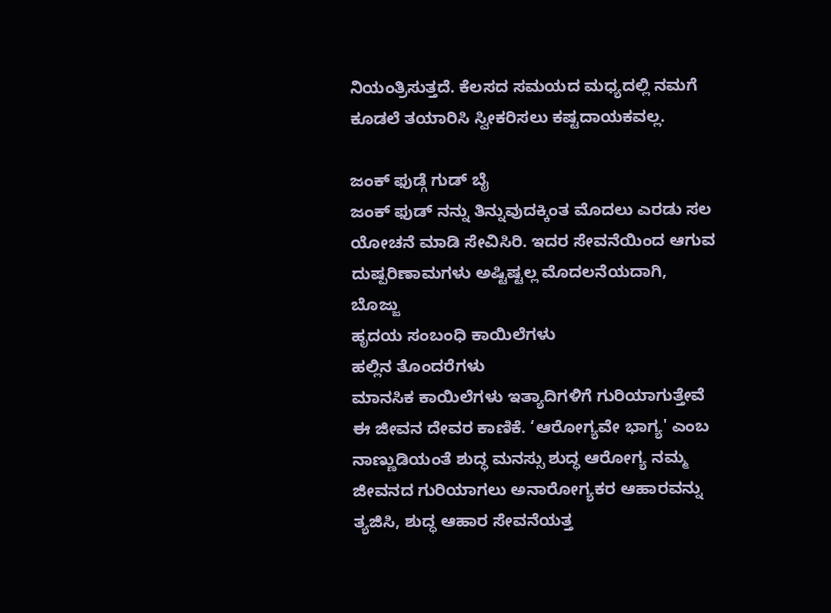ನಿಯಂತ್ರಿಸುತ್ತದೆ. ಕೆಲಸದ ಸಮಯದ ಮಧ್ಯದಲ್ಲಿ ನಮಗೆ ಕೂಡಲೆ ತಯಾರಿಸಿ ಸ್ವೀಕರಿಸಲು ಕಷ್ಟದಾಯಕವಲ್ಲ.

ಜಂಕ್ ಫುಡ್ಗೆ ಗುಡ್ ಬೈ
ಜಂಕ್ ಫುಡ್ ನನ್ನು ತಿನ್ನುವುದಕ್ಕಿಂತ ಮೊದಲು ಎರಡು ಸಲ ಯೋಚನೆ ಮಾಡಿ ಸೇವಿಸಿರಿ. ಇದರ ಸೇವನೆಯಿಂದ ಆಗುವ ದುಷ್ಪರಿಣಾಮಗಳು ಅಷ್ಟಿಷ್ಟಲ್ಲ ಮೊದಲನೆಯದಾಗಿ,
ಬೊಜ್ಜು
ಹೃದಯ ಸಂಬಂಧಿ ಕಾಯಿಲೆಗಳು
ಹಲ್ಲಿನ ತೊಂದರೆಗಳು
ಮಾನಸಿಕ ಕಾಯಿಲೆಗಳು ಇತ್ಯಾದಿಗಳಿಗೆ ಗುರಿಯಾಗುತ್ತೇವೆ
ಈ ಜೀವನ ದೇವರ ಕಾಣಿಕೆ. ‘ಆರೋಗ್ಯವೇ ಭಾಗ್ಯ' ಎಂಬ ನಾಣ್ಣುಡಿಯಂತೆ ಶುದ್ಧ ಮನಸ್ಸು ಶುದ್ಧ ಆರೋಗ್ಯ ನಮ್ಮ ಜೀವನದ ಗುರಿಯಾಗಲು ಅನಾರೋಗ್ಯಕರ ಆಹಾರವನ್ನು ತ್ಯಜಿಸಿ, ಶುದ್ಧ ಆಹಾರ ಸೇವನೆಯತ್ತ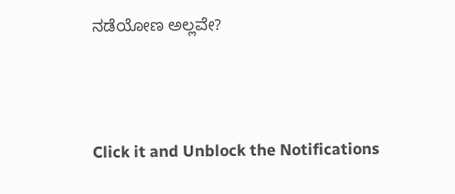ನಡೆಯೋಣ ಅಲ್ಲವೇ?



Click it and Unblock the Notifications